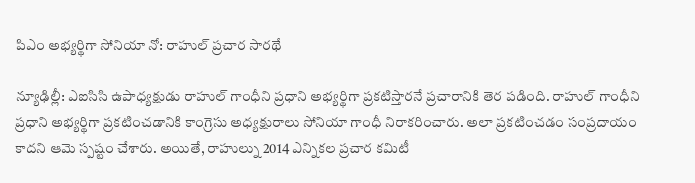పిఎం అభ్యర్థిగా సోనియా నో: రాహుల్ ప్రచార సారథే

న్యూఢిల్లీ: ఎఐసిసి ఉపాధ్యక్షుడు రాహుల్ గాంధీని ప్రధాని అభ్యర్థిగా ప్రకటిస్తారనే ప్రచారానికి తెర పడింది. రాహుల్ గాంధీని ప్రధాని అభ్యర్థిగా ప్రకటించడానికి కాంగ్రెసు అధ్యక్షురాలు సోనియా గాంధీ నిరాకరించారు. అలా ప్రకటించడం సంప్రదాయం కాదని ఆమె స్పష్టం చేశారు. అయితే, రాహుల్ను 2014 ఎన్నికల ప్రచార కమిటీ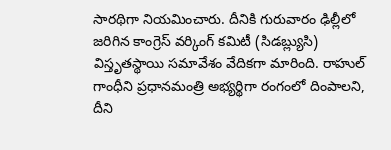సారథిగా నియమించారు. దీనికి గురువారం ఢిల్లీలో జరిగిన కాంగ్రెస్ వర్కింగ్ కమిటీ (సిడబ్ల్యుసి) విస్తృతస్థాయి సమావేశం వేదికగా మారింది. రాహుల్ గాంధీని ప్రధానమంత్రి అభ్యర్థిగా రంగంలో దింపాలని, దీని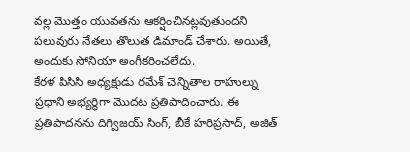వల్ల మొత్తం యువతను ఆకర్షించినట్లవుతుందని పలువురు నేతలు తొలుత డిమాండ్ చేశారు. అయితే, అందుకు సోనియా అంగీకరించలేదు.
కేరళ పిసిసి అధ్యక్షుడు రమేశ్ చెన్నితాల రాహుల్ను ప్రధాని అభ్యర్థిగా మొదట ప్రతిపాదించారు. ఈ ప్రతిపాదనను దిగ్విజయ్ సింగ్, బీకే హరిప్రసాద్, అజిత్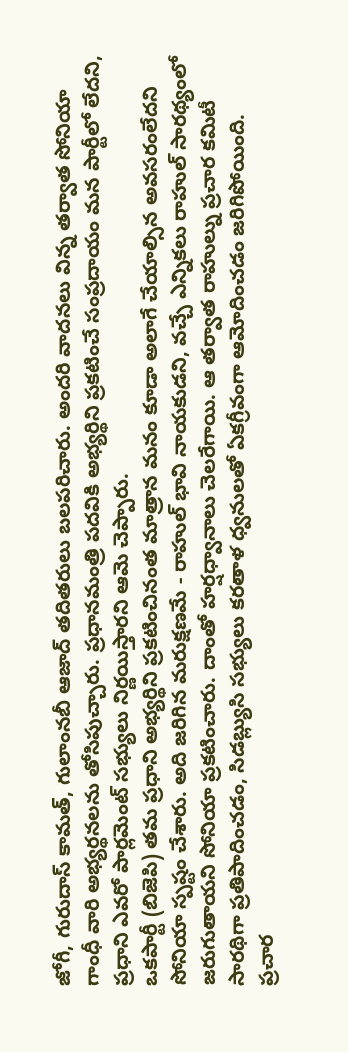జోగీ, గురుదాస్ కామత్, గులాంనబీ ఆజాద్ తదితరులు బలపరిచారు. అందరి వాదనలు విన్న తర్వాత సోనియా గాంధీ వారి అభ్యర్థనలను తోసిపుచ్చారు. ప్రధానమంత్రి పదవికి అభ్యర్థిని ప్రకటించే సంప్రదాయం మన పార్టీలో లేదని, ప్రధాని ఎవరో పార్లమెంట్ సభ్యులు నిర్ణయిస్తారని ఆమె చెప్పారు.
ఒకపార్టీ (బిజెపి) తమ ప్రధాని అభ్యర్థిని ప్రకటించినంత మాత్రాన మనం కూడా అలాగే చేయాల్సిన అవసరంలేదని సోనియా స్పష్టం చేశారు. అది జరిగిన మరుక్షణమే - రాహుల్ భావి నాయకుడని, వచ్చే ఎన్నికలు రాహుల్ సారథ్యంలో జరుగుతాయని సోనియా ప్రకటించారు. దాంతో హర్షధ్వానాలు చెలరేగాయి. ఆ తర్వాత రాహుల్ను ప్రచార కమిటీ సారథిగా ప్రతిపాదించడం, సిడబ్ల్యుసి సభ్యులు కరతాళ ధ్వనులతో ఏకగ్రీవంగా ఆమోదించడం జరిగిపోయింది.
ప్రచార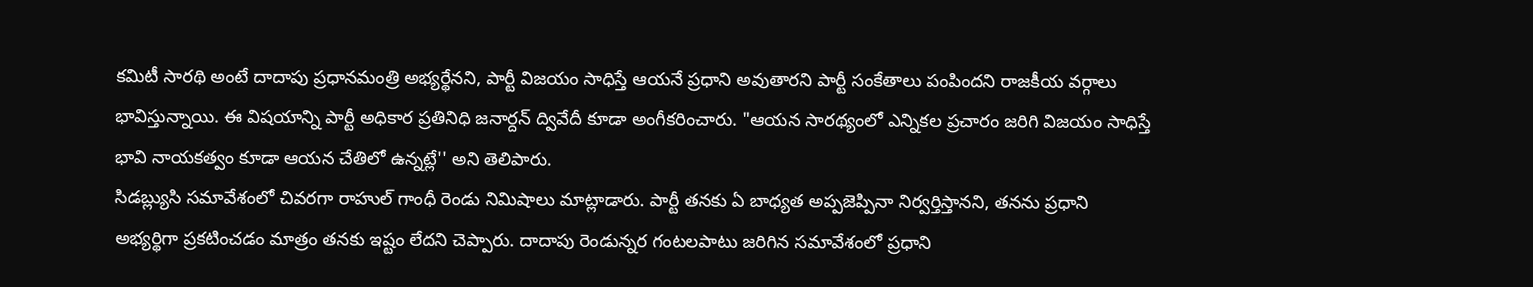కమిటీ సారథి అంటే దాదాపు ప్రధానమంత్రి అభ్యర్థేనని, పార్టీ విజయం సాధిస్తే ఆయనే ప్రధాని అవుతారని పార్టీ సంకేతాలు పంపిందని రాజకీయ వర్గాలు భావిస్తున్నాయి. ఈ విషయాన్ని పార్టీ అధికార ప్రతినిధి జనార్దన్ ద్వివేదీ కూడా అంగీకరించారు. "ఆయన సారథ్యంలో ఎన్నికల ప్రచారం జరిగి విజయం సాధిస్తే భావి నాయకత్వం కూడా ఆయన చేతిలో ఉన్నట్లే'' అని తెలిపారు.
సిడబ్ల్యుసి సమావేశంలో చివరగా రాహుల్ గాంధీ రెండు నిమిషాలు మాట్లాడారు. పార్టీ తనకు ఏ బాధ్యత అప్పజెప్పినా నిర్వర్తిస్తానని, తనను ప్రధాని అభ్యర్థిగా ప్రకటించడం మాత్రం తనకు ఇష్టం లేదని చెప్పారు. దాదాపు రెండున్నర గంటలపాటు జరిగిన సమావేశంలో ప్రధాని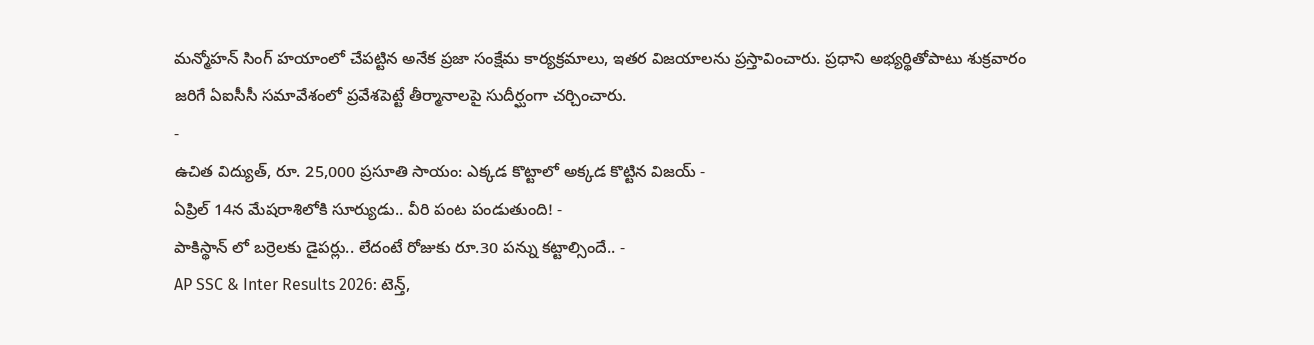మన్మోహన్ సింగ్ హయాంలో చేపట్టిన అనేక ప్రజా సంక్షేమ కార్యక్రమాలు, ఇతర విజయాలను ప్రస్తావించారు. ప్రధాని అభ్యర్థితోపాటు శుక్రవారం జరిగే ఏఐసీసీ సమావేశంలో ప్రవేశపెట్టే తీర్మానాలపై సుదీర్ఘంగా చర్చించారు.
-
ఉచిత విద్యుత్, రూ. 25,000 ప్రసూతి సాయం: ఎక్కడ కొట్టాలో అక్కడ కొట్టిన విజయ్ -
ఏప్రిల్ 14న మేషరాశిలోకి సూర్యుడు.. వీరి పంట పండుతుంది! -
పాకిస్థాన్ లో బర్రెలకు డైపర్లు.. లేదంటే రోజుకు రూ.30 పన్ను కట్టాల్సిందే.. -
AP SSC & Inter Results 2026: టెన్త్,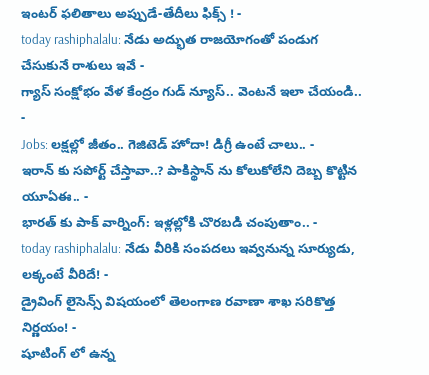ఇంటర్ ఫలితాలు అప్పుడే-తేదీలు ఫిక్స్ ! -
today rashiphalalu: నేడు అద్భుత రాజయోగంతో పండుగ చేసుకునే రాశులు ఇవే -
గ్యాస్ సంక్షోభం వేళ కేంద్రం గుడ్ న్యూస్.. వెంటనే ఇలా చేయండి.. -
Jobs: లక్షల్లో జీతం.. గెజిటెడ్ హోదా! డిగ్రీ ఉంటే చాలు.. -
ఇరాన్ కు సపోర్ట్ చేస్తావా..? పాకిస్థాన్ ను కోలుకోలేని దెబ్బ కొట్టిన యూఏఈ.. -
భారత్ కు పాక్ వార్నింగ్: ఇళ్లల్లోకి చొరబడి చంపుతాం.. -
today rashiphalalu: నేడు వీరికి సంపదలు ఇవ్వనున్న సూర్యుడు, లక్కంటే వీరిదే! -
డ్రైవింగ్ లైసెన్స్ విషయంలో తెలంగాణ రవాణా శాఖ సరికొత్త నిర్ణయం! -
షూటింగ్ లో ఉన్న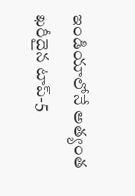ఇండియాలోనే అత్యంత ఖరీదైన టాప్-5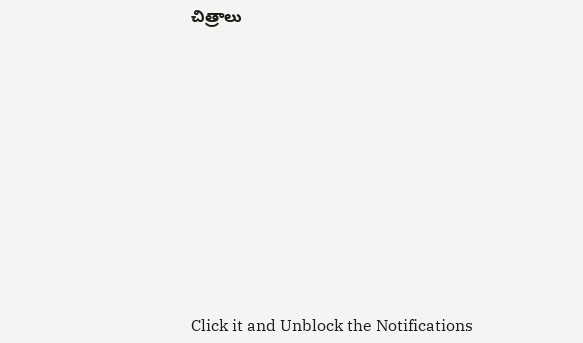చిత్రాలు












Click it and Unblock the Notifications